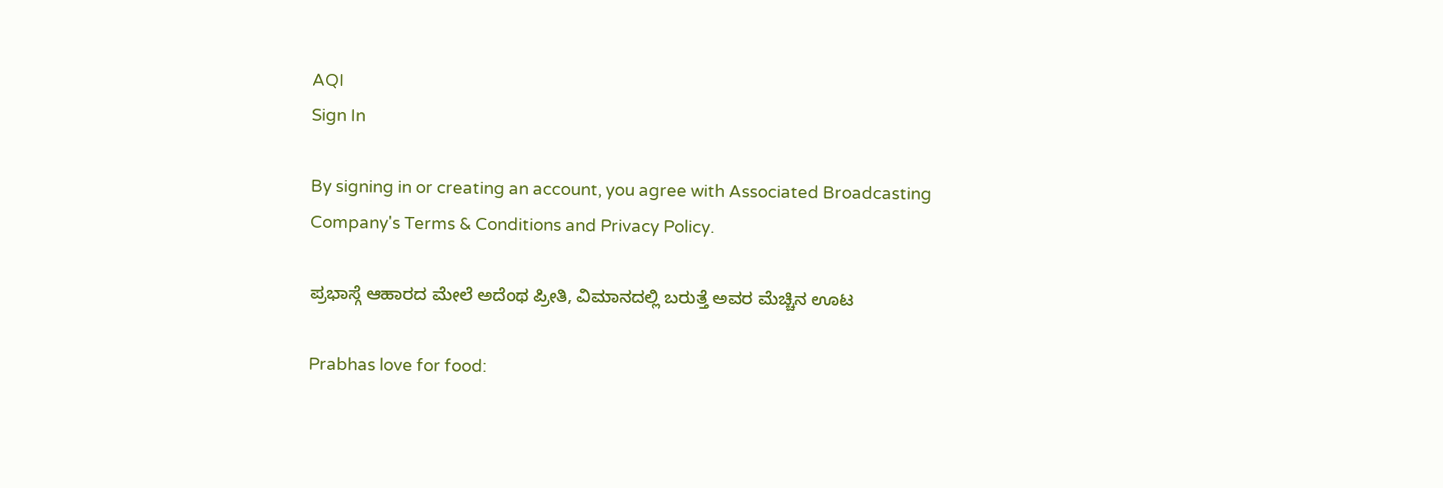AQI
Sign In

By signing in or creating an account, you agree with Associated Broadcasting Company's Terms & Conditions and Privacy Policy.

ಪ್ರಭಾಸ್ಗೆ ಆಹಾರದ ಮೇಲೆ ಅದೆಂಥ ಪ್ರೀತಿ, ವಿಮಾನದಲ್ಲಿ ಬರುತ್ತೆ ಅವರ ಮೆಚ್ಚಿನ ಊಟ

Prabhas love for food: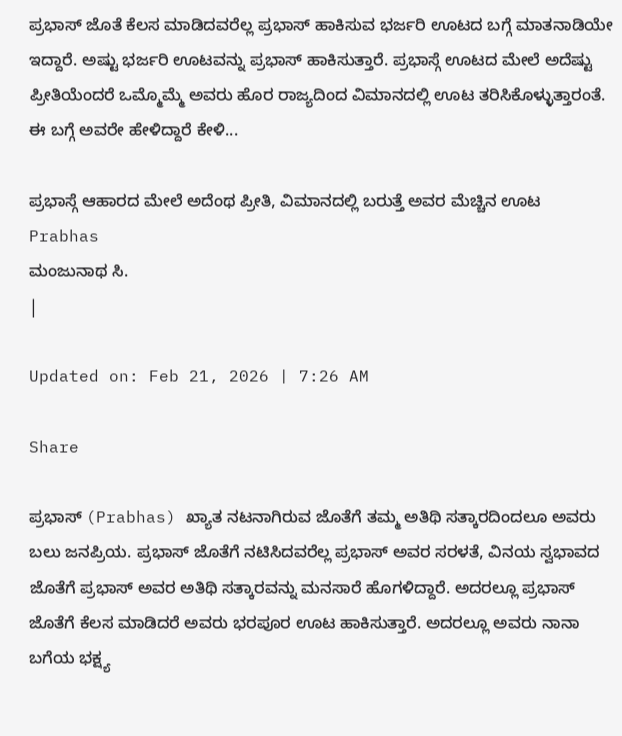ಪ್ರಭಾಸ್ ಜೊತೆ ಕೆಲಸ ಮಾಡಿದವರೆಲ್ಲ ಪ್ರಭಾಸ್ ಹಾಕಿಸುವ ಭರ್ಜರಿ ಊಟದ ಬಗ್ಗೆ ಮಾತನಾಡಿಯೇ ಇದ್ದಾರೆ. ಅಷ್ಟು ಭರ್ಜರಿ ಊಟವನ್ನು ಪ್ರಭಾಸ್ ಹಾಕಿಸುತ್ತಾರೆ. ಪ್ರಭಾಸ್ಗೆ ಊಟದ ಮೇಲೆ ಅದೆಷ್ಟು ಪ್ರೀತಿಯೆಂದರೆ ಒಮ್ಮೊಮ್ಮೆ ಅವರು ಹೊರ ರಾಜ್ಯದಿಂದ ವಿಮಾನದಲ್ಲಿ ಊಟ ತರಿಸಿಕೊಳ್ಳುತ್ತಾರಂತೆ. ಈ ಬಗ್ಗೆ ಅವರೇ ಹೇಳಿದ್ದಾರೆ ಕೇಳಿ...

ಪ್ರಭಾಸ್ಗೆ ಆಹಾರದ ಮೇಲೆ ಅದೆಂಥ ಪ್ರೀತಿ, ವಿಮಾನದಲ್ಲಿ ಬರುತ್ತೆ ಅವರ ಮೆಚ್ಚಿನ ಊಟ
Prabhas
ಮಂಜುನಾಥ ಸಿ.
|

Updated on: Feb 21, 2026 | 7:26 AM

Share

ಪ್ರಭಾಸ್ (Prabhas) ಖ್ಯಾತ ನಟನಾಗಿರುವ ಜೊತೆಗೆ ತಮ್ಮ ಅತಿಥಿ ಸತ್ಕಾರದಿಂದಲೂ ಅವರು ಬಲು ಜನಪ್ರಿಯ. ಪ್ರಭಾಸ್ ಜೊತೆಗೆ ನಟಿಸಿದವರೆಲ್ಲ ಪ್ರಭಾಸ್ ಅವರ ಸರಳತೆ, ವಿನಯ ಸ್ವಭಾವದ ಜೊತೆಗೆ ಪ್ರಭಾಸ್ ಅವರ ಅತಿಥಿ ಸತ್ಕಾರವನ್ನು ಮನಸಾರೆ ಹೊಗಳಿದ್ದಾರೆ. ಅದರಲ್ಲೂ ಪ್ರಭಾಸ್ ಜೊತೆಗೆ ಕೆಲಸ ಮಾಡಿದರೆ ಅವರು ಭರಪೂರ ಊಟ ಹಾಕಿಸುತ್ತಾರೆ. ಅದರಲ್ಲೂ ಅವರು ನಾನಾ ಬಗೆಯ ಭಕ್ಷ್ಯ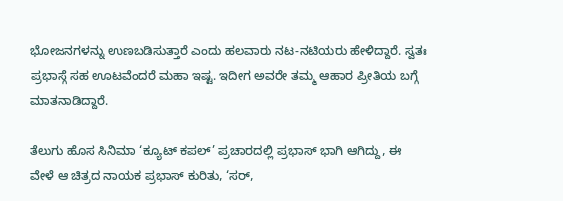ಭೋಜನಗಳನ್ನು ಉಣಬಡಿಸುತ್ತಾರೆ ಎಂದು ಹಲವಾರು ನಟ-ನಟಿಯರು ಹೇಳಿದ್ದಾರೆ. ಸ್ವತಃ ಪ್ರಭಾಸ್ಗೆ ಸಹ ಊಟವೆಂದರೆ ಮಹಾ ಇಷ್ಟ. ಇದೀಗ ಅವರೇ ತಮ್ಮ ಆಹಾರ ಪ್ರೀತಿಯ ಬಗ್ಗೆ ಮಾತನಾಡಿದ್ದಾರೆ.

ತೆಲುಗು ಹೊಸ ಸಿನಿಮಾ ‘ಕ್ಯೂಟ್ ಕಪಲ್’ ಪ್ರಚಾರದಲ್ಲಿ ಪ್ರಭಾಸ್ ಭಾಗಿ ಆಗಿದ್ದು, ಈ ವೇಳೆ ಆ ಚಿತ್ರದ ನಾಯಕ ಪ್ರಭಾಸ್ ಕುರಿತು, ‘ಸರ್,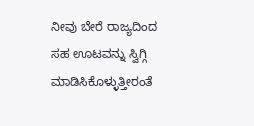ನೀವು ಬೇರೆ ರಾಜ್ಯದಿಂದ ಸಹ ಊಟವನ್ನು ಸ್ವಿಗ್ಗಿ ಮಾಡಿಸಿಕೊಳ್ಳುತ್ತೀರಂತೆ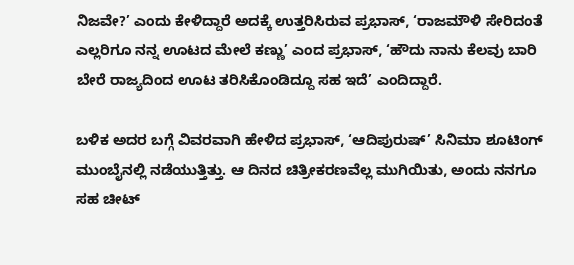ನಿಜವೇ?’ ಎಂದು ಕೇಳಿದ್ದಾರೆ ಅದಕ್ಕೆ ಉತ್ತರಿಸಿರುವ ಪ್ರಭಾಸ್, ‘ರಾಜಮೌಳಿ ಸೇರಿದಂತೆ ಎಲ್ಲರಿಗೂ ನನ್ನ ಊಟದ ಮೇಲೆ ಕಣ್ಣು’ ಎಂದ ಪ್ರಭಾಸ್, ‘ಹೌದು ನಾನು ಕೆಲವು ಬಾರಿ ಬೇರೆ ರಾಜ್ಯದಿಂದ ಊಟ ತರಿಸಿಕೊಂಡಿದ್ದೂ ಸಹ ಇದೆ’ ಎಂದಿದ್ದಾರೆ.

ಬಳಿಕ ಅದರ ಬಗ್ಗೆ ವಿವರವಾಗಿ ಹೇಳಿದ ಪ್ರಭಾಸ್, ‘ಆದಿಪುರುಷ್’ ಸಿನಿಮಾ ಶೂಟಿಂಗ್ ಮುಂಬೈನಲ್ಲಿ ನಡೆಯುತ್ತಿತ್ತು. ಆ ದಿನದ ಚಿತ್ರೀಕರಣವೆಲ್ಲ ಮುಗಿಯಿತು, ಅಂದು ನನಗೂ ಸಹ ಚೀಟ್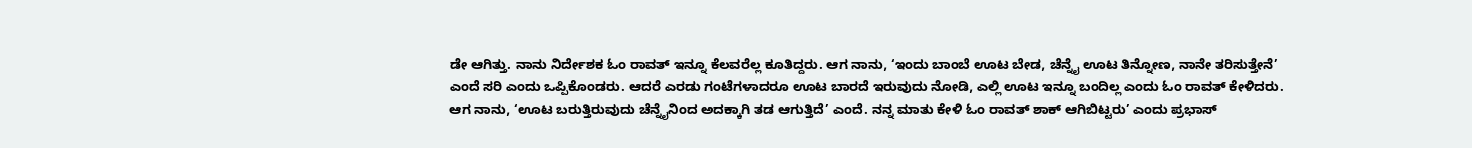ಡೇ ಆಗಿತ್ತು. ನಾನು ನಿರ್ದೇಶಕ ಓಂ ರಾವತ್ ಇನ್ನೂ ಕೆಲವರೆಲ್ಲ ಕೂತಿದ್ದರು. ಆಗ ನಾನು, ‘ಇಂದು ಬಾಂಬೆ ಊಟ ಬೇಡ, ಚೆನ್ನೈ ಊಟ ತಿನ್ನೋಣ, ನಾನೇ ತರಿಸುತ್ತೇನೆ’ ಎಂದೆ ಸರಿ ಎಂದು ಒಪ್ಪಿಕೊಂಡರು. ಆದರೆ ಎರಡು ಗಂಟೆಗಳಾದರೂ ಊಟ ಬಾರದೆ ಇರುವುದು ನೋಡಿ, ಎಲ್ಲಿ ಊಟ ಇನ್ನೂ ಬಂದಿಲ್ಲ ಎಂದು ಓಂ ರಾವತ್ ಕೇಳಿದರು. ಆಗ ನಾನು, ‘ಊಟ ಬರುತ್ತಿರುವುದು ಚೆನ್ನೈನಿಂದ ಅದಕ್ಕಾಗಿ ತಡ ಆಗುತ್ತಿದೆ’ ಎಂದೆ. ನನ್ನ ಮಾತು ಕೇಳಿ ಓಂ ರಾವತ್ ಶಾಕ್ ಆಗಿಬಿಟ್ಟರು’ ಎಂದು ಪ್ರಭಾಸ್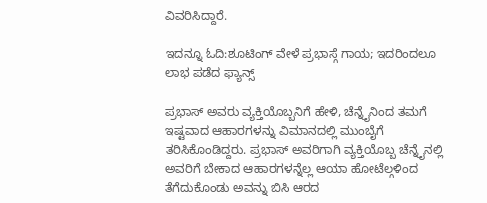ವಿವರಿಸಿದ್ದಾರೆ.

ಇದನ್ನೂ ಓದಿ:ಶೂಟಿಂಗ್ ವೇಳೆ ಪ್ರಭಾಸ್ಗೆ ಗಾಯ; ಇದರಿಂದಲೂ ಲಾಭ ಪಡೆದ ಫ್ಯಾನ್ಸ್

ಪ್ರಭಾಸ್ ಅವರು ವ್ಯಕ್ತಿಯೊಬ್ಬನಿಗೆ ಹೇಳಿ, ಚೆನ್ನೈನಿಂದ ತಮಗೆ ಇಷ್ಟವಾದ ಆಹಾರಗಳನ್ನು ವಿಮಾನದಲ್ಲಿ ಮುಂಬೈಗೆ ತರಿಸಿಕೊಂಡಿದ್ದರು. ಪ್ರಭಾಸ್ ಅವರಿಗಾಗಿ ವ್ಯಕ್ತಿಯೊಬ್ಬ ಚೆನ್ನೈನಲ್ಲಿ ಅವರಿಗೆ ಬೇಕಾದ ಆಹಾರಗಳನ್ನೆಲ್ಲ ಆಯಾ ಹೋಟೆಲ್ಗಳಿಂದ ತೆಗೆದುಕೊಂಡು ಅವನ್ನು ಬಿಸಿ ಆರದ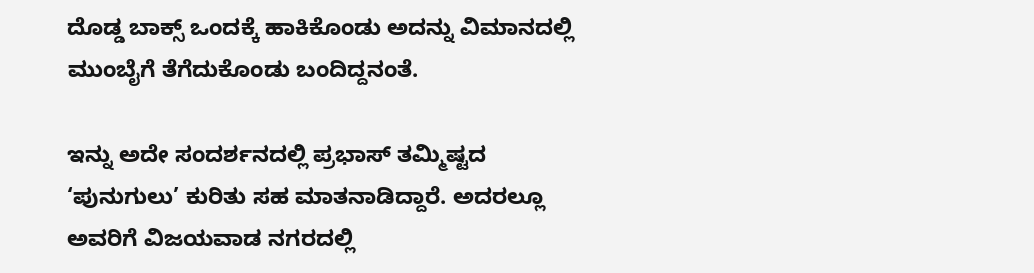ದೊಡ್ಡ ಬಾಕ್ಸ್ ಒಂದಕ್ಕೆ ಹಾಕಿಕೊಂಡು ಅದನ್ನು ವಿಮಾನದಲ್ಲಿ ಮುಂಬೈಗೆ ತೆಗೆದುಕೊಂಡು ಬಂದಿದ್ದನಂತೆ.

ಇನ್ನು ಅದೇ ಸಂದರ್ಶನದಲ್ಲಿ ಪ್ರಭಾಸ್ ತಮ್ಮಿಷ್ಟದ ‘ಪುನುಗುಲು’ ಕುರಿತು ಸಹ ಮಾತನಾಡಿದ್ದಾರೆ. ಅದರಲ್ಲೂ ಅವರಿಗೆ ವಿಜಯವಾಡ ನಗರದಲ್ಲಿ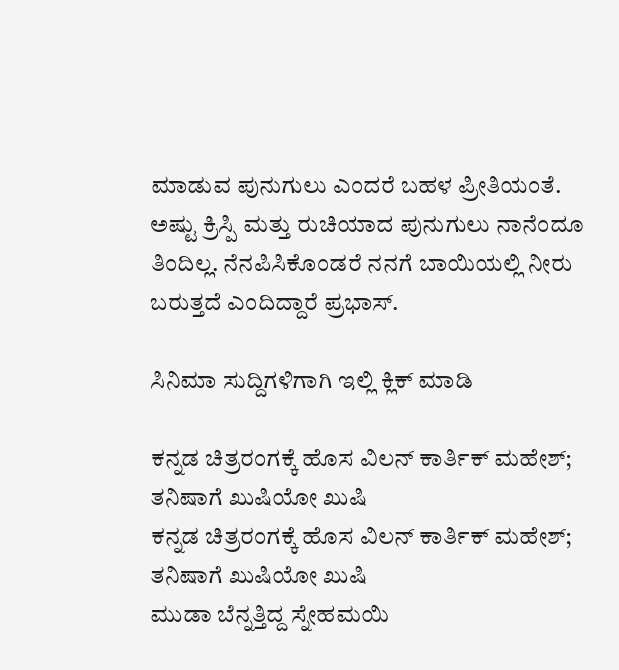ಮಾಡುವ ಪುನುಗುಲು ಎಂದರೆ ಬಹಳ ಪ್ರೀತಿಯಂತೆ. ಅಷ್ಟು ಕ್ರಿಸ್ಪಿ ಮತ್ತು ರುಚಿಯಾದ ಪುನುಗುಲು ನಾನೆಂದೂ ತಿಂದಿಲ್ಲ. ನೆನಪಿಸಿಕೊಂಡರೆ ನನಗೆ ಬಾಯಿಯಲ್ಲಿ ನೀರು ಬರುತ್ತದೆ ಎಂದಿದ್ದಾರೆ ಪ್ರಭಾಸ್.

ಸಿನಿಮಾ ಸುದ್ದಿಗಳಿಗಾಗಿ ಇಲ್ಲಿ ಕ್ಲಿಕ್ ಮಾಡಿ

ಕನ್ನಡ ಚಿತ್ರರಂಗಕ್ಕೆ ಹೊಸ ವಿಲನ್ ಕಾರ್ತಿಕ್ ಮಹೇಶ್; ತನಿಷಾಗೆ ಖುಷಿಯೋ ಖುಷಿ
ಕನ್ನಡ ಚಿತ್ರರಂಗಕ್ಕೆ ಹೊಸ ವಿಲನ್ ಕಾರ್ತಿಕ್ ಮಹೇಶ್; ತನಿಷಾಗೆ ಖುಷಿಯೋ ಖುಷಿ
ಮುಡಾ ಬೆನ್ನತ್ತಿದ್ದ ಸ್ನೇಹಮಯಿ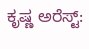ಕೃಷ್ಣ ಅರೆಸ್ಟ್: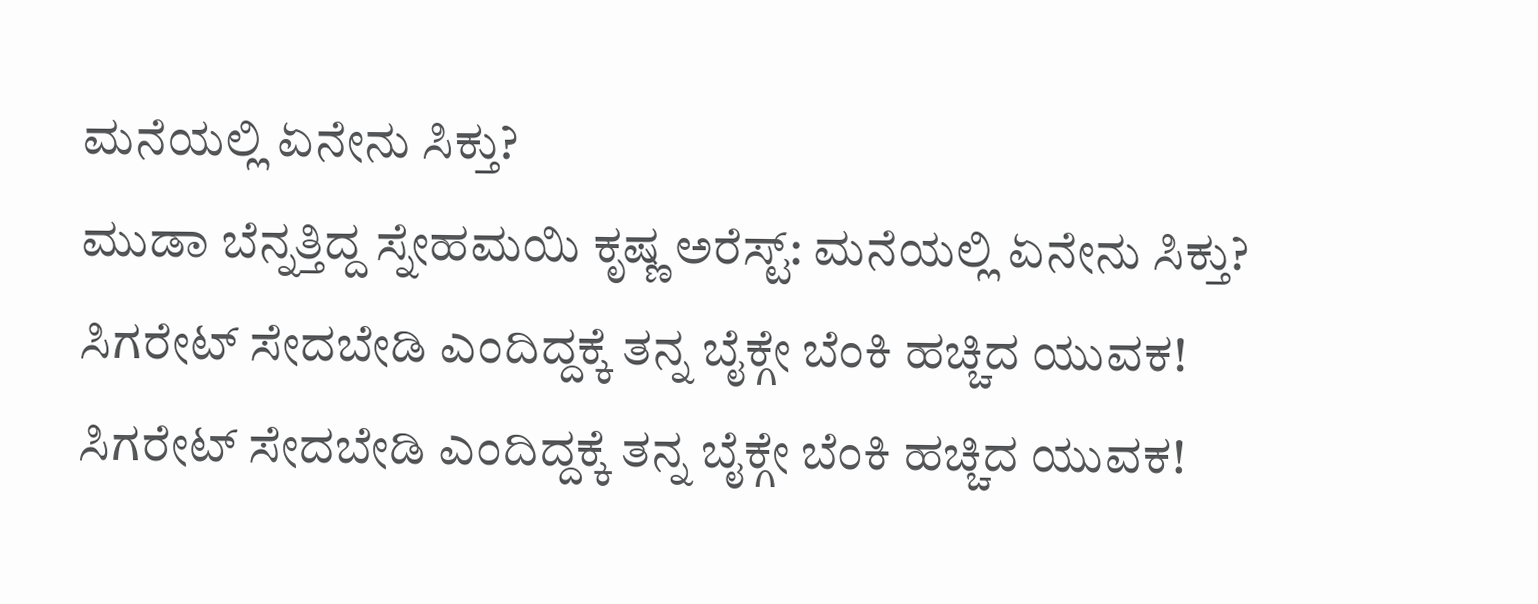ಮನೆಯಲ್ಲಿ ಏನೇನು ಸಿಕ್ತು?
ಮುಡಾ ಬೆನ್ನತ್ತಿದ್ದ ಸ್ನೇಹಮಯಿ ಕೃಷ್ಣ ಅರೆಸ್ಟ್: ಮನೆಯಲ್ಲಿ ಏನೇನು ಸಿಕ್ತು?
ಸಿಗರೇಟ್ ಸೇದಬೇಡಿ ಎಂದಿದ್ದಕ್ಕೆ ತನ್ನ ಬೈಕ್ಗೇ ಬೆಂಕಿ ಹಚ್ಚಿದ ಯುವಕ!
ಸಿಗರೇಟ್ ಸೇದಬೇಡಿ ಎಂದಿದ್ದಕ್ಕೆ ತನ್ನ ಬೈಕ್ಗೇ ಬೆಂಕಿ ಹಚ್ಚಿದ ಯುವಕ!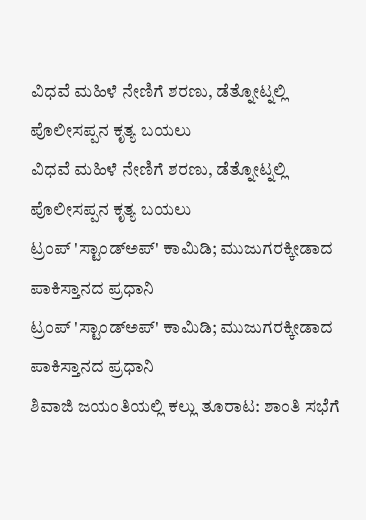ವಿಧವೆ ಮಹಿಳೆ ನೇಣಿಗೆ ಶರಣು, ಡೆತ್ನೋಟ್ನಲ್ಲಿ ಪೊಲೀಸಪ್ಪನ ಕೃತ್ಯ ಬಯಲು
ವಿಧವೆ ಮಹಿಳೆ ನೇಣಿಗೆ ಶರಣು, ಡೆತ್ನೋಟ್ನಲ್ಲಿ ಪೊಲೀಸಪ್ಪನ ಕೃತ್ಯ ಬಯಲು
ಟ್ರಂಪ್ 'ಸ್ಟಾಂಡ್ಅಪ್' ಕಾಮಿಡಿ; ಮುಜುಗರಕ್ಕೀಡಾದ ಪಾಕಿಸ್ತಾನದ ಪ್ರಧಾನಿ
ಟ್ರಂಪ್ 'ಸ್ಟಾಂಡ್ಅಪ್' ಕಾಮಿಡಿ; ಮುಜುಗರಕ್ಕೀಡಾದ ಪಾಕಿಸ್ತಾನದ ಪ್ರಧಾನಿ
ಶಿವಾಜಿ ಜಯಂತಿಯಲ್ಲಿ ಕಲ್ಲು ತೂರಾಟ: ಶಾಂತಿ ಸಭೆಗೆ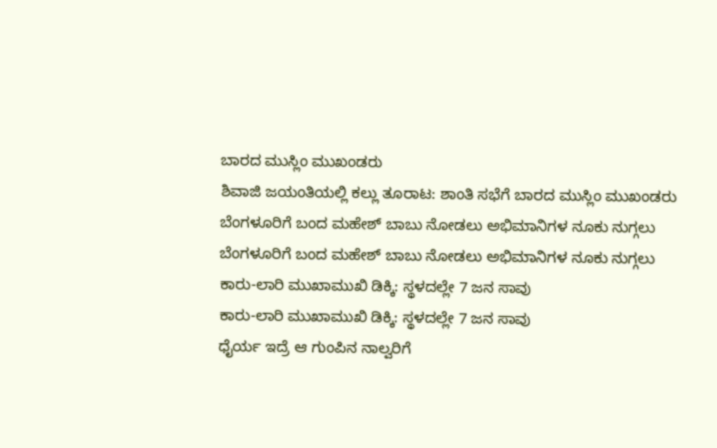ಬಾರದ ಮುಸ್ಲಿಂ ಮುಖಂಡರು
ಶಿವಾಜಿ ಜಯಂತಿಯಲ್ಲಿ ಕಲ್ಲು ತೂರಾಟ: ಶಾಂತಿ ಸಭೆಗೆ ಬಾರದ ಮುಸ್ಲಿಂ ಮುಖಂಡರು
ಬೆಂಗಳೂರಿಗೆ ಬಂದ ಮಹೇಶ್ ಬಾಬು ನೋಡಲು ಅಭಿಮಾನಿಗಳ ನೂಕು ನುಗ್ಗಲು
ಬೆಂಗಳೂರಿಗೆ ಬಂದ ಮಹೇಶ್ ಬಾಬು ನೋಡಲು ಅಭಿಮಾನಿಗಳ ನೂಕು ನುಗ್ಗಲು
ಕಾರು-ಲಾರಿ ಮುಖಾಮುಖಿ ಡಿಕ್ಕಿ: ಸ್ಥಳದಲ್ಲೇ 7 ಜನ ಸಾವು
ಕಾರು-ಲಾರಿ ಮುಖಾಮುಖಿ ಡಿಕ್ಕಿ: ಸ್ಥಳದಲ್ಲೇ 7 ಜನ ಸಾವು
ಧೈರ್ಯ ಇದ್ರೆ ಆ ಗುಂಪಿನ ನಾಲ್ವರಿಗೆ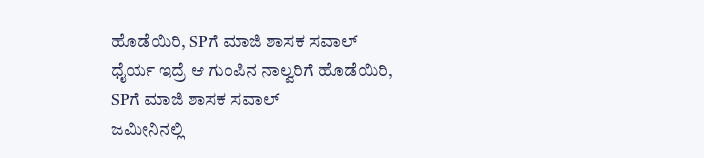ಹೊಡೆಯಿರಿ, SPಗೆ ಮಾಜಿ ಶಾಸಕ ಸವಾಲ್
ಧೈರ್ಯ ಇದ್ರೆ ಆ ಗುಂಪಿನ ನಾಲ್ವರಿಗೆ ಹೊಡೆಯಿರಿ, SPಗೆ ಮಾಜಿ ಶಾಸಕ ಸವಾಲ್
ಜಮೀನಿನಲ್ಲಿ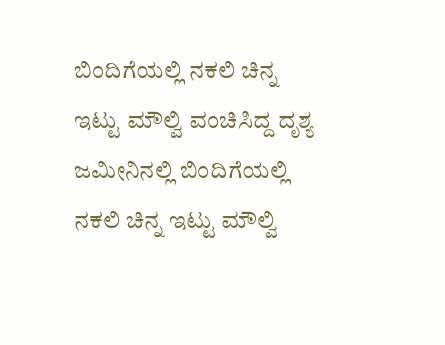ಬಿಂದಿಗೆಯಲ್ಲಿ ನಕಲಿ ಚಿನ್ನ ಇಟ್ಟು ಮೌಲ್ವಿ ವಂಚಿಸಿದ್ದ ದೃಶ್ಯ
ಜಮೀನಿನಲ್ಲಿ ಬಿಂದಿಗೆಯಲ್ಲಿ ನಕಲಿ ಚಿನ್ನ ಇಟ್ಟು ಮೌಲ್ವಿ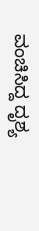ವಂಚಿಸಿದ್ದ ದೃಶ್ಯ